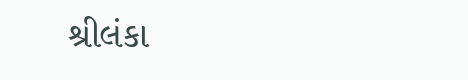શ્રીલંકા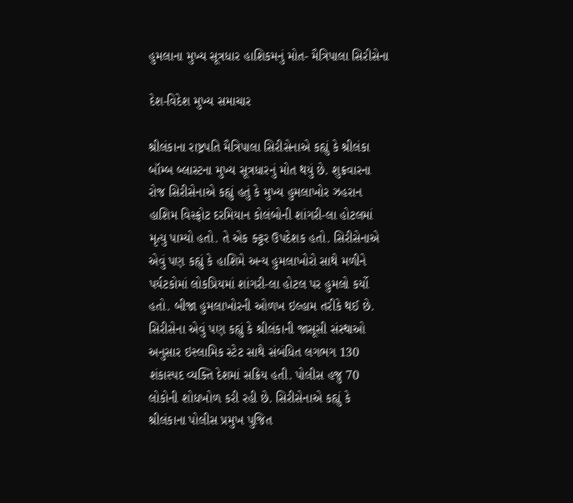હુમલાના મુખ્ય સૂત્રધાર હાશિકમનું મોત- મૈત્રિપાલા સિરીસેના

દેશ-વિદેશ મુખ્ય સમાચાર

શ્રીલંકાના રાષ્ટ્રપતિ મૈત્રિપાલા સિરીસેનાએ કહ્યું કે શ્રીલંકા બૉમ્બ બ્લાસ્ટના મુખ્ય સૂત્રધારનું મોત થયું છે. શુક્રવારના રોજ સિરીસેનાએ કહ્યું હતું કે મુખ્ય હુમલાખોર ઝહરાન હાશિમ વિસ્ફોટ દરમિયાન કોલંબોની શાંગરી-લા હોટલમાં મૃત્યુ પામ્યો હતો. તે એક ક્ટ્ટર ઉપદેશક હતો. સિરીસેનાએ એવું પણ કહ્યું કે હાશિમે અન્ય હુમલાખોરો સાથે મળીને પર્યટકોમાં લોકપ્રિયમાં શાંગરી-લા હોટલ પર હુમલો કર્યો હતો. બીજા હુમલાખોરની ઓળખ ઇલ્હામ તરીકે થઈ છે. સિરીસેના એવું પણ કહ્યું કે શ્રીલંકાની જાસૂસી સંસ્થાઓ અનુસાર ઇસ્લામિક સ્ટેટ સાથે સંબંધિત લગભગ 130 શંકાસ્પદ વ્યક્તિ દેશમાં સક્રિય હતી. પોલીસ હજુ 70 લોકોની શોધખોળ કરી રહી છે. સિરીસેનાએ કહ્યું કે શ્રીલંકાના પોલીસ પ્રમુખ પુજિત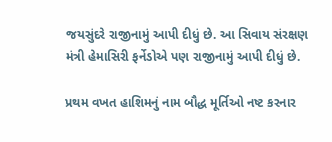જયસુંદરે રાજીનામું આપી દીધું છે. આ સિવાય સંરક્ષણ મંત્રી હેમાસિરી ફર્નેડોએ પણ રાજીનામું આપી દીધું છે.

પ્રથમ વખત હાશિમનું નામ બૌદ્ધ મૂર્તિઓ નષ્ટ કરનાર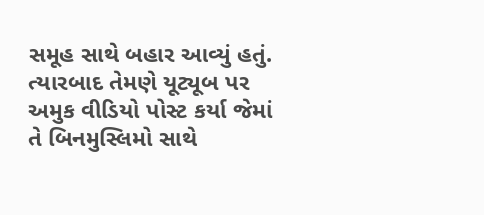સમૂહ સાથે બહાર આવ્યું હતું. ત્યારબાદ તેમણે યૂટ્યૂબ પર અમુક વીડિયો પોસ્ટ કર્યા જેમાં તે બિનમુસ્લિમો સાથે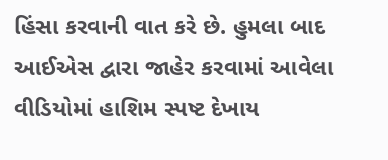હિંસા કરવાની વાત કરે છે. હુમલા બાદ આઈએસ દ્વારા જાહેર કરવામાં આવેલા વીડિયોમાં હાશિમ સ્પષ્ટ દેખાય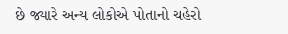છે જ્યારે અન્ય લોકોએ પોતાનો ચહેરો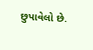છુપાવેલો છે.